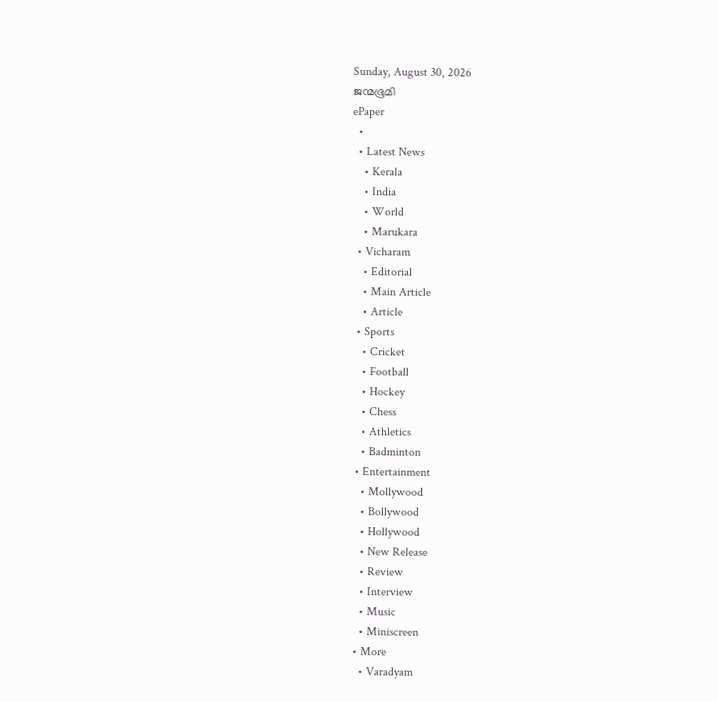Sunday, August 30, 2026
ജന്മഭൂമി
ePaper
  •
  • Latest News
    • Kerala
    • India
    • World
    • Marukara
  • Vicharam
    • Editorial
    • Main Article
    • Article
  • Sports
    • Cricket
    • Football
    • Hockey
    • Chess
    • Athletics
    • Badminton
  • Entertainment
    • Mollywood
    • Bollywood
    • Hollywood
    • New Release
    • Review
    • Interview
    • Music
    • Miniscreen
  • More
    • Varadyam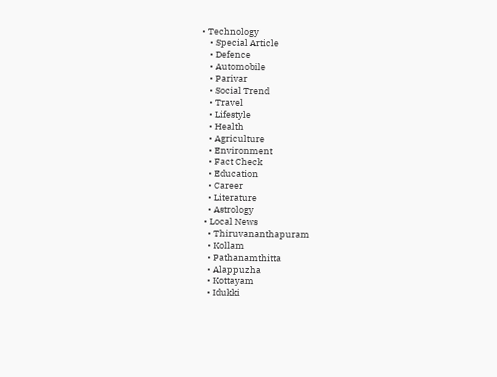• Technology
    • Special Article
    • Defence
    • Automobile
    • Parivar
    • Social Trend
    • Travel
    • Lifestyle
    • Health
    • Agriculture
    • Environment
    • Fact Check
    • Education
    • Career
    • Literature
    • Astrology
  • Local News
    • Thiruvananthapuram
    • Kollam
    • Pathanamthitta
    • Alappuzha
    • Kottayam
    • Idukki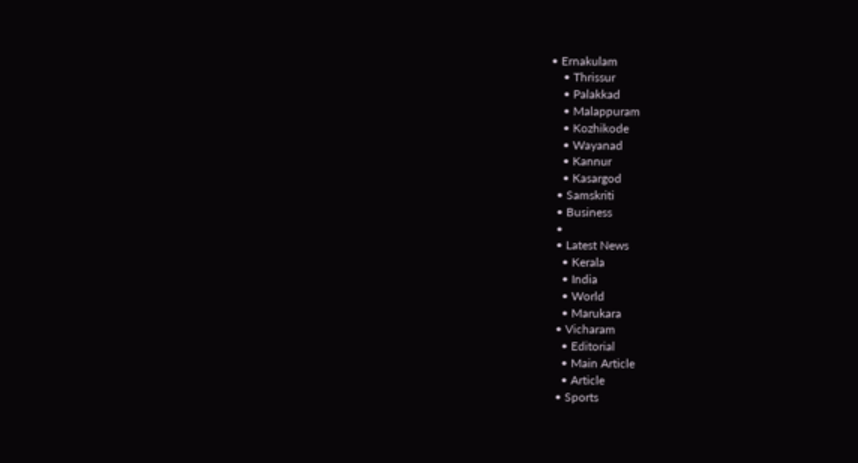• Ernakulam
    • Thrissur
    • Palakkad
    • Malappuram
    • Kozhikode
    • Wayanad
    • Kannur
    • Kasargod
  • Samskriti
  • Business
  •
  • Latest News
    • Kerala
    • India
    • World
    • Marukara
  • Vicharam
    • Editorial
    • Main Article
    • Article
  • Sports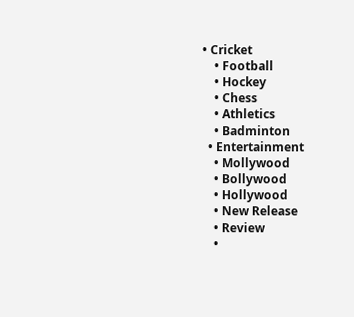• Cricket
    • Football
    • Hockey
    • Chess
    • Athletics
    • Badminton
  • Entertainment
    • Mollywood
    • Bollywood
    • Hollywood
    • New Release
    • Review
    •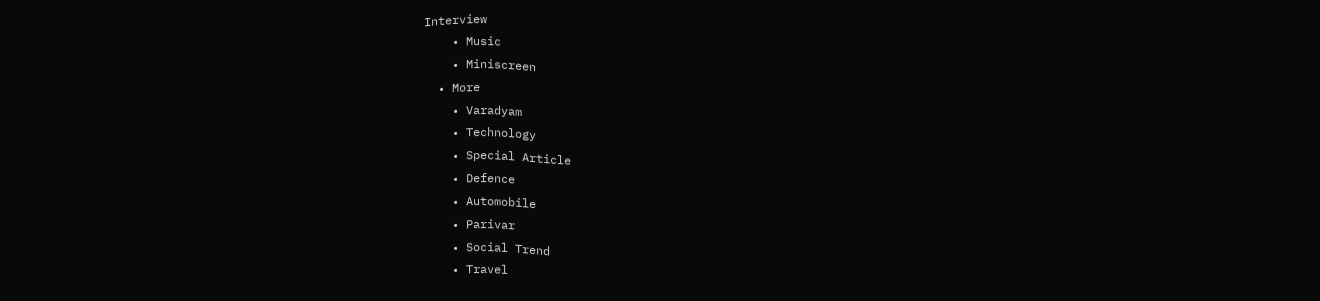Interview
    • Music
    • Miniscreen
  • More
    • Varadyam
    • Technology
    • Special Article
    • Defence
    • Automobile
    • Parivar
    • Social Trend
    • Travel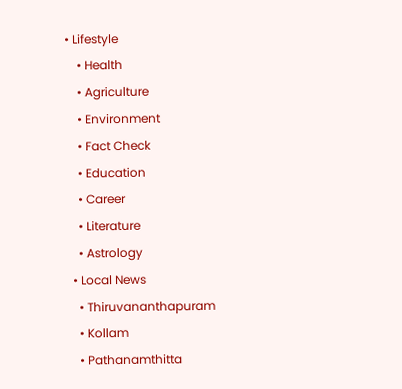• Lifestyle
    • Health
    • Agriculture
    • Environment
    • Fact Check
    • Education
    • Career
    • Literature
    • Astrology
  • Local News
    • Thiruvananthapuram
    • Kollam
    • Pathanamthitta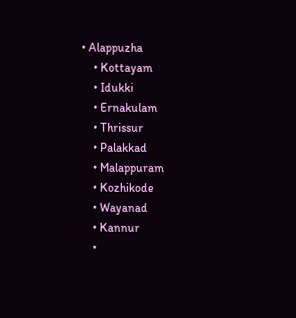• Alappuzha
    • Kottayam
    • Idukki
    • Ernakulam
    • Thrissur
    • Palakkad
    • Malappuram
    • Kozhikode
    • Wayanad
    • Kannur
    •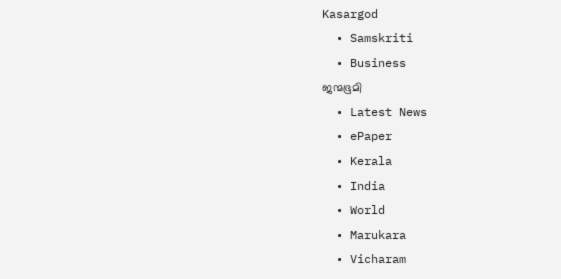Kasargod
  • Samskriti
  • Business
ജന്മഭൂമി
  • Latest News
  • ePaper
  • Kerala
  • India
  • World
  • Marukara
  • Vicharam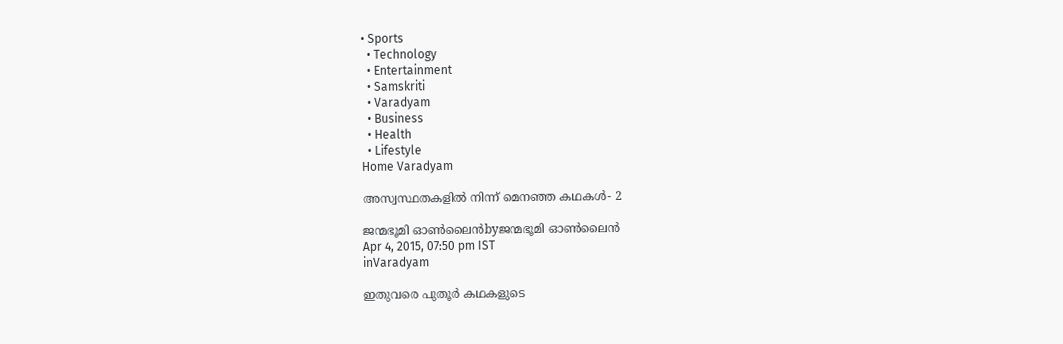• Sports
  • Technology
  • Entertainment
  • Samskriti
  • Varadyam
  • Business
  • Health
  • Lifestyle
Home Varadyam

അസ്വസ്ഥതകളില്‍ നിന്ന് മെനഞ്ഞ കഥകള്‍- 2

ജന്മഭൂമി ഓണ്‍ലൈന്‍byജന്മഭൂമി ഓണ്‍ലൈന്‍
Apr 4, 2015, 07:50 pm IST
inVaradyam

ഇതുവരെ പുതൂര്‍ കഥകളുടെ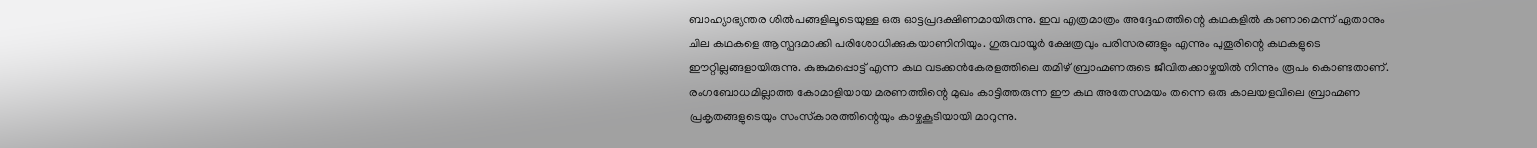ബാഹ്യാഭ്യന്തര ശില്‍പങ്ങളിലൂടെയുള്ള ഒരു ഓട്ടപ്രദക്ഷിണമായിരുന്നു. ഇവ എത്രമാത്രം അദ്ദേഹത്തിന്റെ കഥകളില്‍ കാണാമെന്ന് ഏതാനും ചില കഥകളെ ആസ്പദമാക്കി പരിശോധിക്കുകയാണിനിയും. ഗുരുവായൂര്‍ ക്ഷേത്രവും പരിസരങ്ങളും എന്നും പുതൂരിന്റെ കഥകളുടെ ഈറ്റില്ലങ്ങളായിരുന്നു. കുങ്കുമപ്പൊട്ട് എന്ന കഥ വടക്കന്‍കേരളത്തിലെ തമിഴ് ബ്രാഹ്മണരുടെ ജീവിതക്കാഴ്ചയില്‍ നിന്നും രൂപം കൊണ്ടതാണ്. രംഗബോധമില്ലാത്ത കോമാളിയായ മരണത്തിന്റെ മുഖം കാട്ടിത്തരുന്ന ഈ കഥ അതേസമയം തന്നെ ഒരു കാലയളവിലെ ബ്രാഹ്മണ പ്രകൃതങ്ങളുടെയും സംസ്‌കാരത്തിന്റെയും കാഴ്ചകൂടിയായി മാറുന്നു.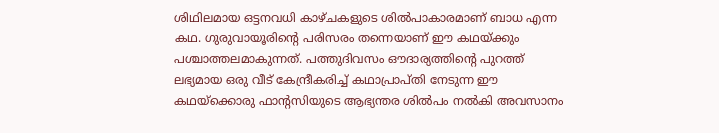ശിഥിലമായ ഒട്ടനവധി കാഴ്ചകളുടെ ശില്‍പാകാരമാണ് ബാധ എന്ന കഥ. ഗുരുവായൂരിന്റെ പരിസരം തന്നെയാണ് ഈ കഥയ്‌ക്കും പശ്ചാത്തലമാകുന്നത്. പത്തുദിവസം ഔദാര്യത്തിന്റെ പുറത്ത് ലഭ്യമായ ഒരു വീട് കേന്ദ്രീകരിച്ച് കഥാപ്രാപ്തി നേടുന്ന ഈ കഥയ്‌ക്കൊരു ഫാന്റസിയുടെ ആഭ്യന്തര ശില്‍പം നല്‍കി അവസാനം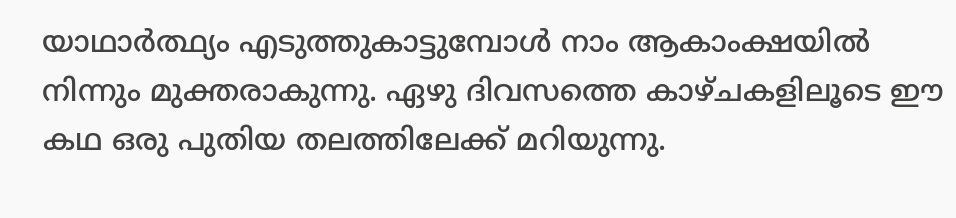യാഥാര്‍ത്ഥ്യം എടുത്തുകാട്ടുമ്പോള്‍ നാം ആകാംക്ഷയില്‍ നിന്നും മുക്തരാകുന്നു. ഏഴു ദിവസത്തെ കാഴ്ചകളിലൂടെ ഈ കഥ ഒരു പുതിയ തലത്തിലേക്ക് മറിയുന്നു.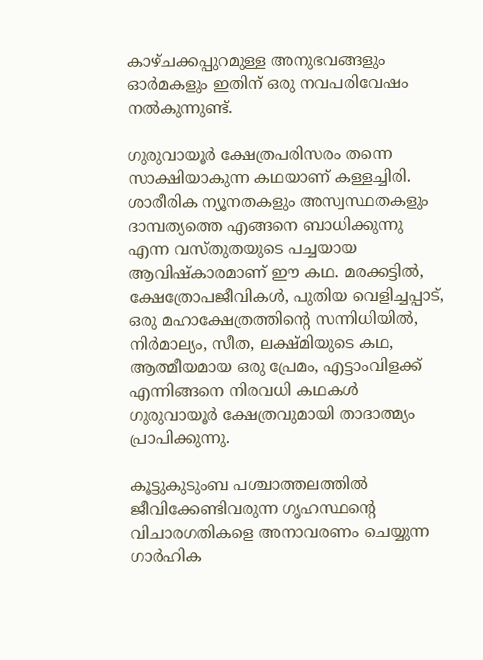കാഴ്ചക്കപ്പുറമുള്ള അനുഭവങ്ങളും ഓര്‍മകളും ഇതിന് ഒരു നവപരിവേഷം നല്‍കുന്നുണ്ട്.

ഗുരുവായൂര്‍ ക്ഷേത്രപരിസരം തന്നെ സാക്ഷിയാകുന്ന കഥയാണ് കള്ളച്ചിരി. ശാരീരിക ന്യൂനതകളും അസ്വസ്ഥതകളും ദാമ്പത്യത്തെ എങ്ങനെ ബാധിക്കുന്നു എന്ന വസ്തുതയുടെ പച്ചയായ ആവിഷ്‌കാരമാണ് ഈ കഥ. മരക്കട്ടില്‍, ക്ഷേത്രോപജീവികള്‍, പുതിയ വെളിച്ചപ്പാട്, ഒരു മഹാക്ഷേത്രത്തിന്റെ സന്നിധിയില്‍, നിര്‍മാല്യം, സീത, ലക്ഷ്മിയുടെ കഥ, ആത്മീയമായ ഒരു പ്രേമം, എട്ടാംവിളക്ക് എന്നിങ്ങനെ നിരവധി കഥകള്‍ ഗുരുവായൂര്‍ ക്ഷേത്രവുമായി താദാത്മ്യം പ്രാപിക്കുന്നു.

കൂട്ടുകുടുംബ പശ്ചാത്തലത്തില്‍ ജീവിക്കേണ്ടിവരുന്ന ഗൃഹസ്ഥന്റെ വിചാരഗതികളെ അനാവരണം ചെയ്യുന്ന ഗാര്‍ഹിക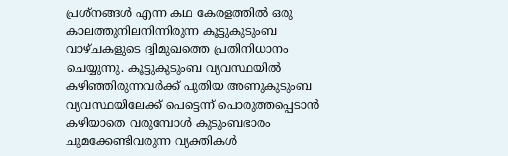പ്രശ്‌നങ്ങള്‍ എന്ന കഥ കേരളത്തില്‍ ഒരു കാലത്തുനിലനിന്നിരുന്ന കൂട്ടുകുടുംബ വാഴ്ചകളുടെ ദ്വിമുഖത്തെ പ്രതിനിധാനം ചെയ്യുന്നു. കൂട്ടുകുടുംബ വ്യവസ്ഥയില്‍ കഴിഞ്ഞിരുന്നവര്‍ക്ക് പുതിയ അണുകുടുംബ വ്യവസ്ഥയിലേക്ക് പെട്ടെന്ന് പൊരുത്തപ്പെടാന്‍ കഴിയാതെ വരുമ്പോള്‍ കുടുംബഭാരം ചുമക്കേണ്ടിവരുന്ന വ്യക്തികള്‍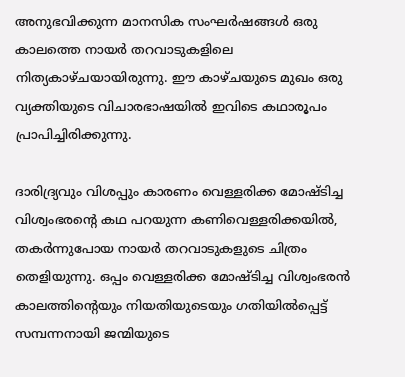അനുഭവിക്കുന്ന മാനസിക സംഘര്‍ഷങ്ങള്‍ ഒരു കാലത്തെ നായര്‍ തറവാടുകളിലെ നിത്യകാഴ്ചയായിരുന്നു. ഈ കാഴ്ചയുടെ മുഖം ഒരു വ്യക്തിയുടെ വിചാരഭാഷയില്‍ ഇവിടെ കഥാരൂപം പ്രാപിച്ചിരിക്കുന്നു.

ദാരിദ്ര്യവും വിശപ്പും കാരണം വെള്ളരിക്ക മോഷ്ടിച്ച വിശ്വംഭരന്റെ കഥ പറയുന്ന കണിവെള്ളരിക്കയില്‍, തകര്‍ന്നുപോയ നായര്‍ തറവാടുകളുടെ ചിത്രം തെളിയുന്നു. ഒപ്പം വെള്ളരിക്ക മോഷ്ടിച്ച വിശ്വംഭരന്‍ കാലത്തിന്റെയും നിയതിയുടെയും ഗതിയില്‍പ്പെട്ട് സമ്പന്നനായി ജന്മിയുടെ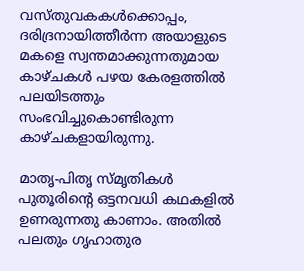വസ്തുവകകള്‍ക്കൊപ്പം, ദരിദ്രനായിത്തീര്‍ന്ന അയാളുടെ മകളെ സ്വന്തമാക്കുന്നതുമായ കാഴ്ചകള്‍ പഴയ കേരളത്തില്‍ പലയിടത്തും സംഭവിച്ചുകൊണ്ടിരുന്ന കാഴ്ചകളായിരുന്നു.

മാതൃ-പിതൃ സ്മൃതികള്‍ പുതൂരിന്റെ ഒട്ടനവധി കഥകളില്‍ ഉണരുന്നതു കാണാം. അതില്‍ പലതും ഗൃഹാതുര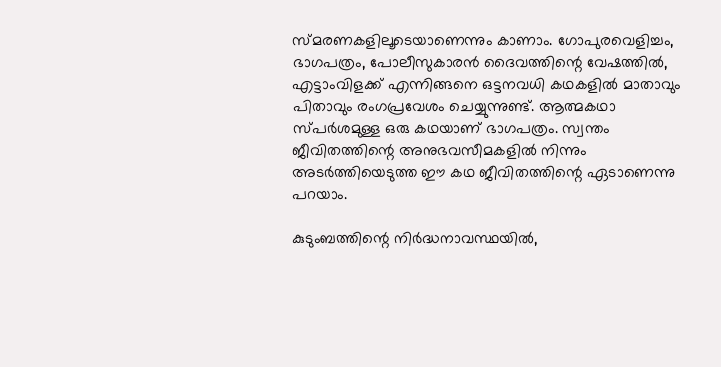സ്മരണകളിലൂടെയാണെന്നും കാണാം. ഗോപുരവെളിച്ചം, ഭാഗപത്രം, പോലീസുകാരന്‍ ദൈവത്തിന്റെ വേഷത്തില്‍, എട്ടാംവിളക്ക് എന്നിങ്ങനെ ഒട്ടനവധി കഥകളില്‍ മാതാവും പിതാവും രംഗപ്രവേശം ചെയ്യുന്നുണ്ട്. ആത്മകഥാ സ്പര്‍ശമുള്ള ഒരു കഥയാണ് ഭാഗപത്രം. സ്വന്തം ജീവിതത്തിന്റെ അനുഭവസീമകളില്‍ നിന്നും അടര്‍ത്തിയെടുത്ത ഈ കഥ ജീവിതത്തിന്റെ ഏടാണെന്നു പറയാം.

കുടുംബത്തിന്റെ നിര്‍ദ്ധനാവസ്ഥയില്‍,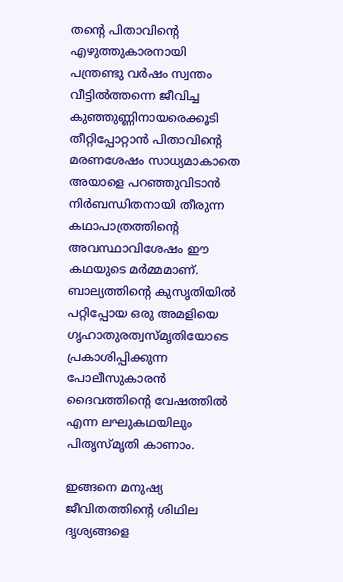തന്റെ പിതാവിന്റെ എഴുത്തുകാരനായി പന്ത്രണ്ടു വര്‍ഷം സ്വന്തം വീട്ടില്‍ത്തന്നെ ജീവിച്ച കുഞ്ഞുണ്ണിനായരെക്കൂടി തീറ്റിപ്പോറ്റാന്‍ പിതാവിന്റെ മരണശേഷം സാധ്യമാകാതെ അയാളെ പറഞ്ഞുവിടാന്‍ നിര്‍ബന്ധിതനായി തീരുന്ന കഥാപാത്രത്തിന്റെ അവസ്ഥാവിശേഷം ഈ കഥയുടെ മര്‍മ്മമാണ്. ബാല്യത്തിന്റെ കുസൃതിയില്‍ പറ്റിപ്പോയ ഒരു അമളിയെ ഗൃഹാതുരത്വസ്മൃതിയോടെ പ്രകാശിപ്പിക്കുന്ന പോലീസുകാരന്‍ ദൈവത്തിന്റെ വേഷത്തില്‍ എന്ന ലഘുകഥയിലും പിതൃസ്മൃതി കാണാം.

ഇങ്ങനെ മനുഷ്യ ജീവിതത്തിന്റെ ശിഥില ദൃശ്യങ്ങളെ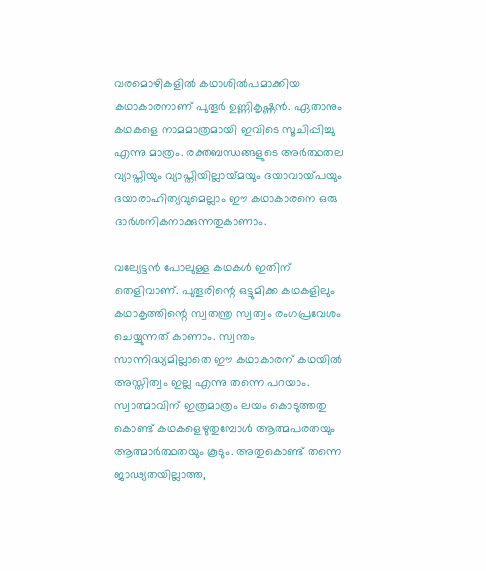വരമൊഴികളില്‍ കഥാശില്‍പമാക്കിയ കഥാകാരനാണ് പുതൂര്‍ ഉണ്ണികൃഷ്ണന്‍. ഏതാനും കഥകളെ നാമമാത്രമായി ഇവിടെ സൂചിപ്പിച്ചു എന്നു മാത്രം. രക്തബന്ധങ്ങളുടെ അര്‍ത്ഥതല വ്യാപ്തിയും വ്യാപ്തിയില്ലായ്‌മയും ദയാവായ്‌പയും ദയാരാഹിത്യവുമെല്ലാം ഈ കഥാകാരനെ ഒരു ദാര്‍ശനികനാക്കുന്നതുകാണാം.

വല്യേട്ടന്‍ പോലുള്ള കഥകള്‍ ഇതിന് തെളിവാണ്. പുതൂരിന്റെ ഒട്ടുമിക്ക കഥകളിലും കഥാകൃത്തിന്റെ സ്വതന്ത്ര സ്വത്വം രംഗപ്രവേശം ചെയ്യുന്നത് കാണാം. സ്വന്തം സാന്നിദ്ധ്യമില്ലാതെ ഈ കഥാകാരന് കഥയില്‍ അസ്തിത്വം ഇല്ല എന്നു തന്നെ പറയാം. സ്വാത്മാവിന് ഇത്രമാത്രം ലയം കൊടുത്തതു കൊണ്ട് കഥകളെഴുതുമ്പോള്‍ ആത്മപരതയും ആത്മാര്‍ത്ഥതയും കൂടും. അതുകൊണ്ട് തന്നെ ജാഢ്യതയില്ലാത്ത,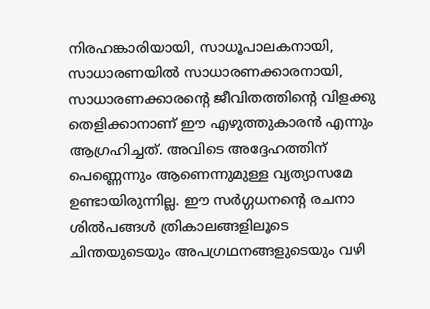നിരഹങ്കാരിയായി, സാധൂപാലകനായി, സാധാരണയില്‍ സാധാരണക്കാരനായി, സാധാരണക്കാരന്റെ ജീവിതത്തിന്റെ വിളക്കു തെളിക്കാനാണ് ഈ എഴുത്തുകാരന്‍ എന്നും ആഗ്രഹിച്ചത്. അവിടെ അദ്ദേഹത്തിന് പെണ്ണെന്നും ആണെന്നുമുള്ള വ്യത്യാസമേ ഉണ്ടായിരുന്നില്ല. ഈ സര്‍ഗ്ഗധനന്റെ രചനാ ശില്‍പങ്ങള്‍ ത്രികാലങ്ങളിലൂടെ ചിന്തയുടെയും അപഗ്രഥനങ്ങളുടെയും വഴി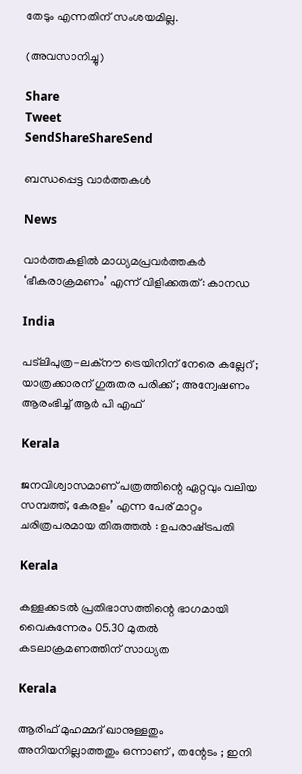തേടും എന്നതിന് സംശയമില്ല.

(അവസാനിച്ചു)

Share
Tweet
SendShareShareSend

ബന്ധപ്പെട്ട വാര്‍ത്തകള്‍

News

വാർത്തകളിൽ മാധ്യമപ്രവർത്തകർ ‘ഭീകരാക്രമണം’ എന്ന് വിളിക്കരുത്: കാനഡ

India

പട്‌ലിപുത്ര-ലക്നൗ ട്രെയിനിന് നേരെ കല്ലേറ് ; യാത്രക്കാരന് ഗുരുതര പരിക്ക് ; അന്വേഷണം ആരംഭിച്ച് ആർ പി എഫ്

Kerala

ജനവിശ്വാസമാണ് പത്രത്തിന്റെ ഏറ്റവും വലിയ സമ്പത്ത്, കേരളം’ എന്ന പേര് മാറ്റം ചരിത്രപരമായ തിരുത്തൽ : ഉപരാഷ്‌ട്രപതി

Kerala

കള്ളക്കടൽ പ്രതിഭാസത്തിന്റെ ഭാഗമായി വൈകുന്നേരം 05.30 മുതൽ കടലാക്രമണത്തിന് സാധ്യത

Kerala

ആരിഫ് മുഹമ്മദ് ഖാനുള്ളതും അനിയനില്ലാത്തതും ഒന്നാണ് , തന്റേടം ; ഇനി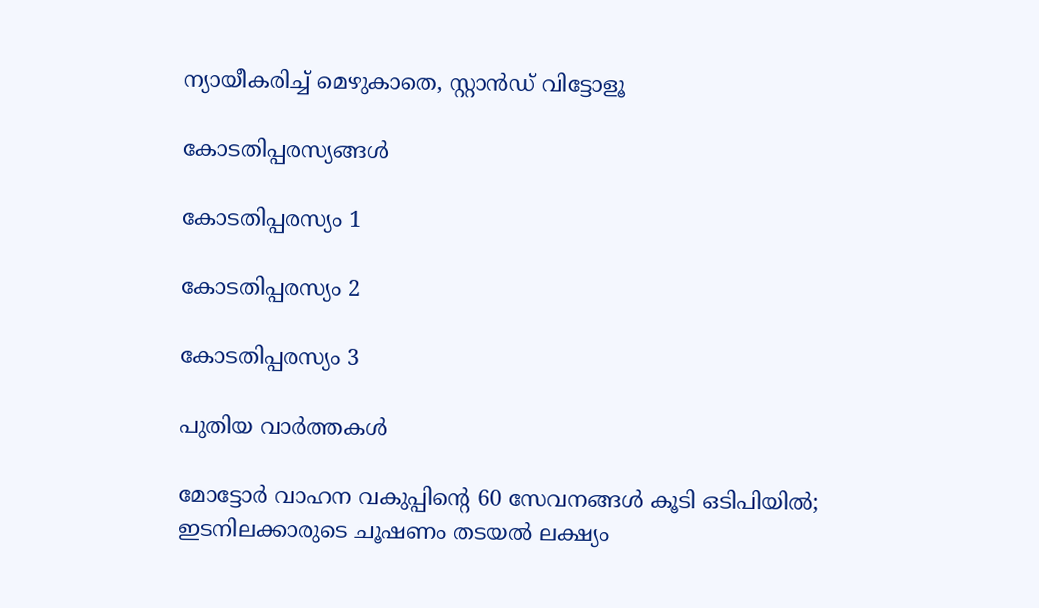ന്യായീകരിച്ച് മെഴുകാതെ, സ്റ്റാൻഡ് വിട്ടോളൂ

കോടതിപ്പരസ്യങ്ങള്‍

കോടതിപ്പരസ്യം 1

കോടതിപ്പരസ്യം 2

കോടതിപ്പരസ്യം 3

പുതിയ വാര്‍ത്തകള്‍

മോട്ടോർ വാഹന വകുപ്പിന്റെ 60 സേവനങ്ങൾ കൂടി ഒടിപിയിൽ; ഇടനിലക്കാരുടെ ചൂഷണം തടയൽ ലക്ഷ്യം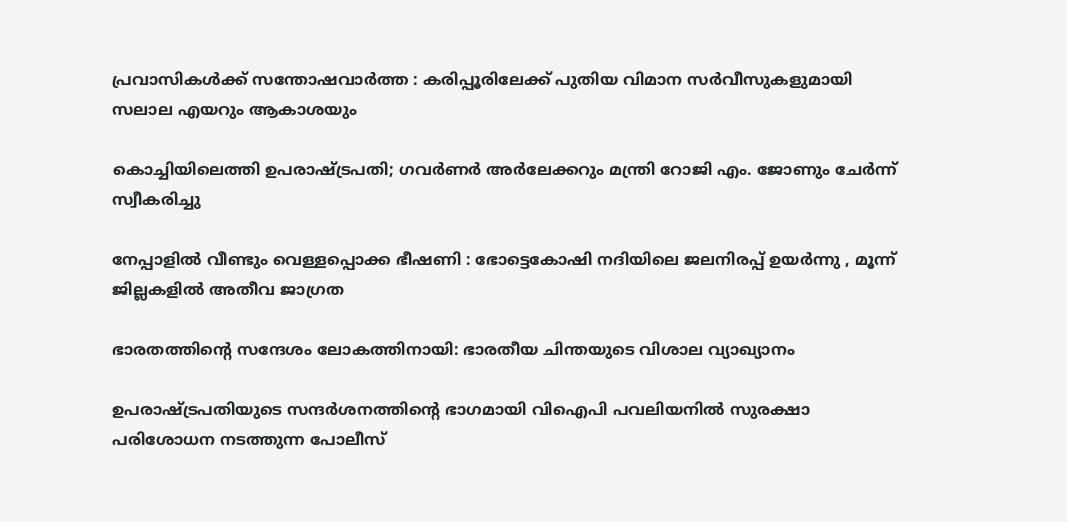പ്രവാസികൾക്ക് സന്തോഷവാർത്ത : കരിപ്പൂരിലേക്ക് പുതിയ വിമാന സർവീസുകളുമായി സലാല എയറും ആകാശയും

കൊച്ചിയിലെത്തി ഉപരാഷ്‌ട്രപതി; ഗവർണർ അർലേക്കറും മന്ത്രി റോജി എം. ജോണും ചേർന്ന് സ്വീകരിച്ചു

നേപ്പാളിൽ വീണ്ടും വെള്ളപ്പൊക്ക ഭീഷണി : ഭോട്ടെകോഷി നദിയിലെ ജലനിരപ്പ് ഉയർന്നു , മൂന്ന് ജില്ലകളിൽ അതീവ ജാഗ്രത

ഭാരതത്തിന്റെ സന്ദേശം ലോകത്തിനായി: ഭാരതീയ ചിന്തയുടെ വിശാല വ്യാഖ്യാനം

ഉപരാഷ്ട്രപതിയുടെ സന്ദര്‍ശനത്തിന്റെ ഭാഗമായി വിഐപി പവലിയനില്‍ സുരക്ഷാ പരിശോധന നടത്തുന്ന പോലീസ്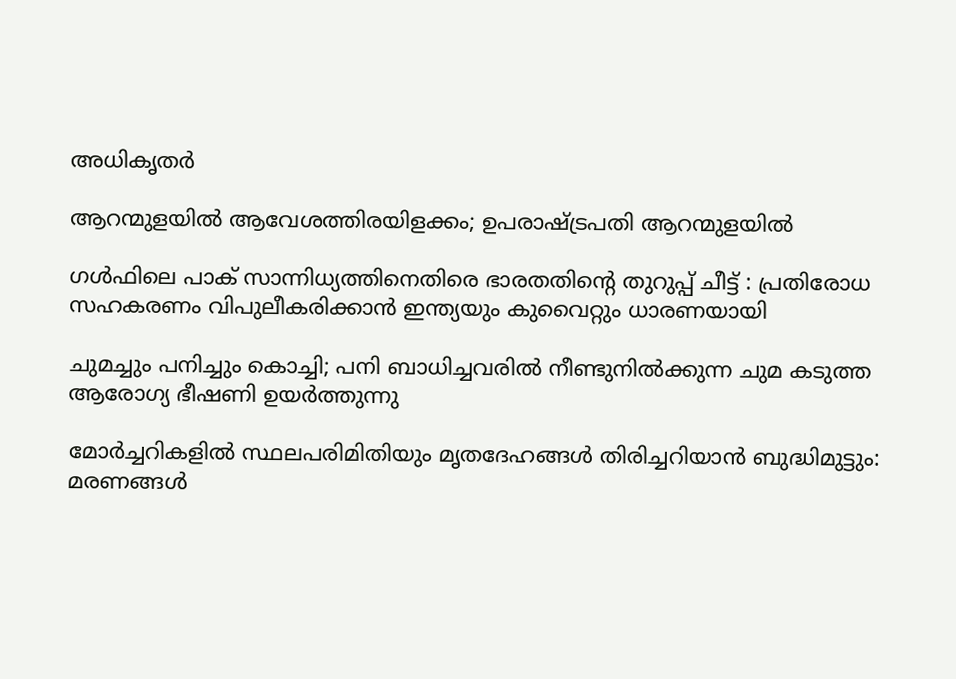അധികൃതര്‍

ആറന്മുളയില്‍ ആവേശത്തിരയിളക്കം; ഉപരാഷ്‌ട്രപതി ആറന്മുളയിൽ

ഗൾഫിലെ പാക് സാന്നിധ്യത്തിനെതിരെ ഭാരതതിന്റെ തുറുപ്പ് ചീട്ട് : പ്രതിരോധ സഹകരണം വിപുലീകരിക്കാൻ ഇന്ത്യയും കുവൈറ്റും ധാരണയായി

ചുമച്ചും പനിച്ചും കൊച്ചി; പനി ബാധിച്ചവരില്‍ നീണ്ടുനില്‍ക്കുന്ന ചുമ കടുത്ത ആരോഗ്യ ഭീഷണി ഉയര്‍ത്തുന്നു

മോർച്ചറികളിൽ സ്ഥലപരിമിതിയും മൃതദേഹങ്ങൾ തിരിച്ചറിയാൻ ബുദ്ധിമുട്ടും: മരണങ്ങൾ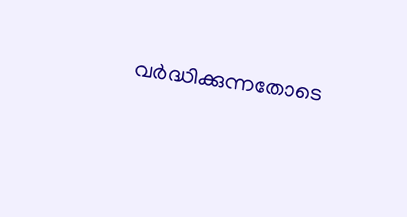വർദ്ധിക്കുന്നതോടെ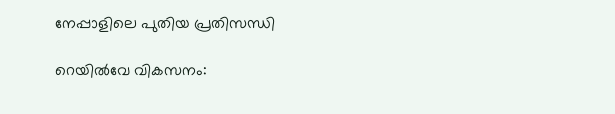നേപ്പാളിലെ പുതിയ പ്രതിസന്ധി

റെയില്‍വേ വികസനം: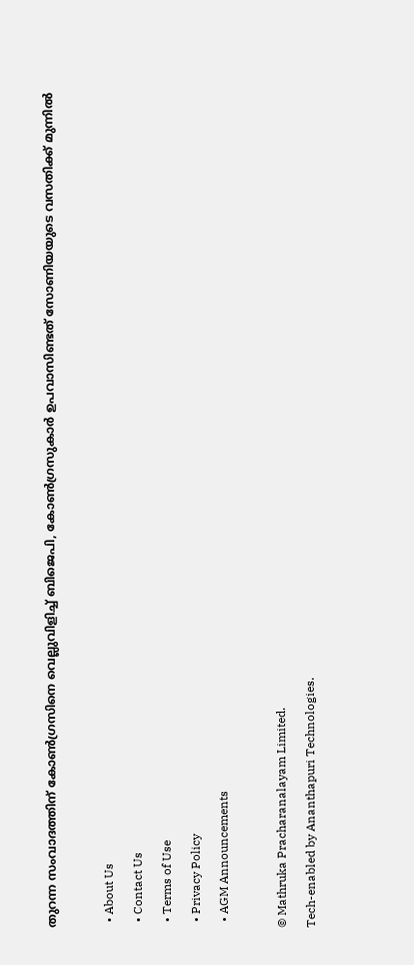തുറന്ന സംവാദത്തിന് കോണ്‍ഗ്രസിനെ വെല്ലുവിളിച്ച് ബിജെപി, കോണ്‍ഗ്രസുകാര്‍ ഉപവാസിണ്ടത് സോണിയയുടെ വസതിക്ക് മുന്നില്‍

  • About Us
  • Contact Us
  • Terms of Use
  • Privacy Policy
  • AGM Announcements

© Mathruka Pracharanalayam Limited.
Tech-enabled by Ananthapuri Technologies.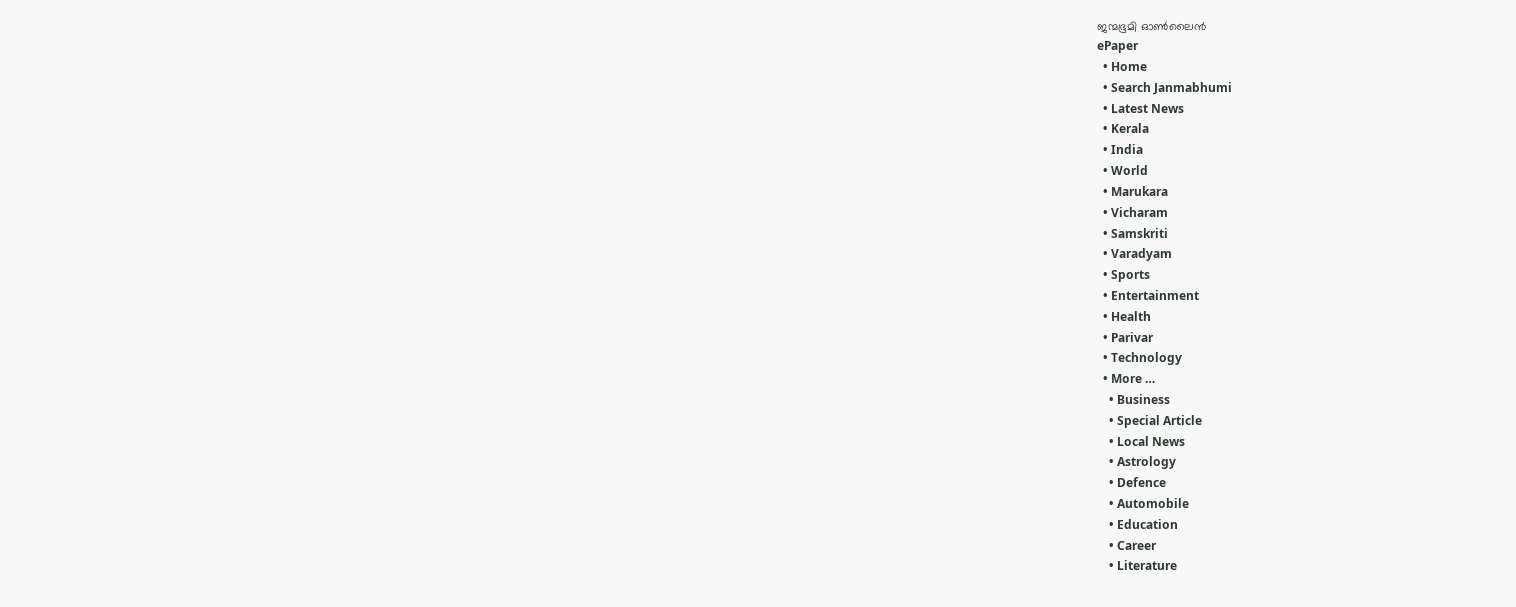ജന്മഭൂമി ഓണ്‍ലൈന്‍
ePaper
  • Home
  • Search Janmabhumi
  • Latest News
  • Kerala
  • India
  • World
  • Marukara
  • Vicharam
  • Samskriti
  • Varadyam
  • Sports
  • Entertainment
  • Health
  • Parivar
  • Technology
  • More …
    • Business
    • Special Article
    • Local News
    • Astrology
    • Defence
    • Automobile
    • Education
    • Career
    • Literature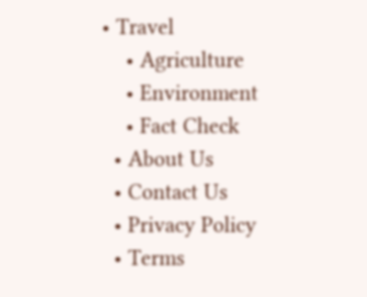• Travel
    • Agriculture
    • Environment
    • Fact Check
  • About Us
  • Contact Us
  • Privacy Policy
  • Terms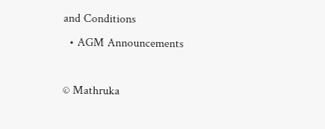and Conditions
  • AGM Announcements

© Mathruka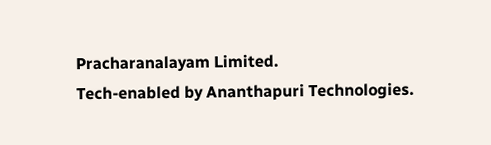Pracharanalayam Limited.
Tech-enabled by Ananthapuri Technologies.